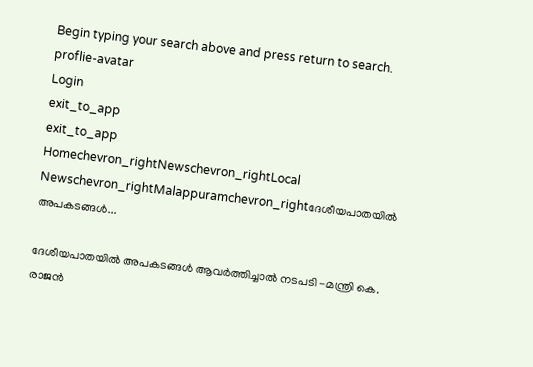Begin typing your search above and press return to search.
proflie-avatar
Login
exit_to_app
exit_to_app
Homechevron_rightNewschevron_rightLocal Newschevron_rightMalappuramchevron_rightദേശീയപാതയിൽ അപകടങ്ങൾ...

ദേശീയപാതയിൽ അപകടങ്ങൾ ആവർത്തിച്ചാൽ നടപടി -മന്ത്രി കെ. രാജൻ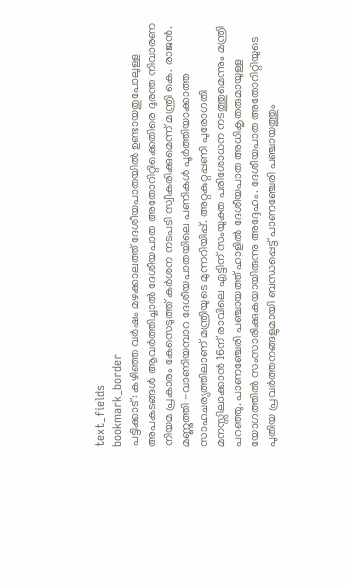text_fields
bookmark_border
പട്ടിക്കാട്: കഴിഞ്ഞ വർഷം മഴക്കാലത്ത് ദേശീയപാതയിൽ ഉണ്ടായതുപോലുള്ള അപകടങ്ങൾ ആവർത്തിച്ചാൽ ദേശീയപാത അതോറിറ്റിക്കെതിരെ ദുരന്ത നിവാരണ നിയമ പ്രകാരം കേസെടുത്ത് കർശന നടപടി സ്വീകരിക്കുമെന്ന് മന്ത്രി കെ. രാജൻ. മണ്ണുത്തി -വാണിയമ്പാറ ദേശീയപാതയിലെ പണികൾ പൂർത്തിയാക്കാത്ത സാഹചര്യത്തിലാണ് മന്ത്രിയുടെ മുന്നറിയിപ്പ്. അറ്റകുറ്റപ്പണി പുരോഗതി മനസ്സിലാക്കാൻ 16ന് രാവിലെ എട്ടിന് സംയുക്ത പരിശോധന നടത്തുമെന്നും മന്ത്രി പറഞ്ഞു. പാണഞ്ചേരി പഞ്ചായത്ത് ഹാളിൽ ദേശീയപാത അധികൃതരുമായുള്ള യോഗത്തിൽ സംസാരിക്കുകയായിരുന്നു അദ്ദേഹം. ദേശീയപാത അതോറിറ്റിയുടെ പുതിയ പ്രവർത്തനങ്ങളുമായി ബന്ധപ്പെട്ട് പാണഞ്ചേരി പഞ്ചായത്തും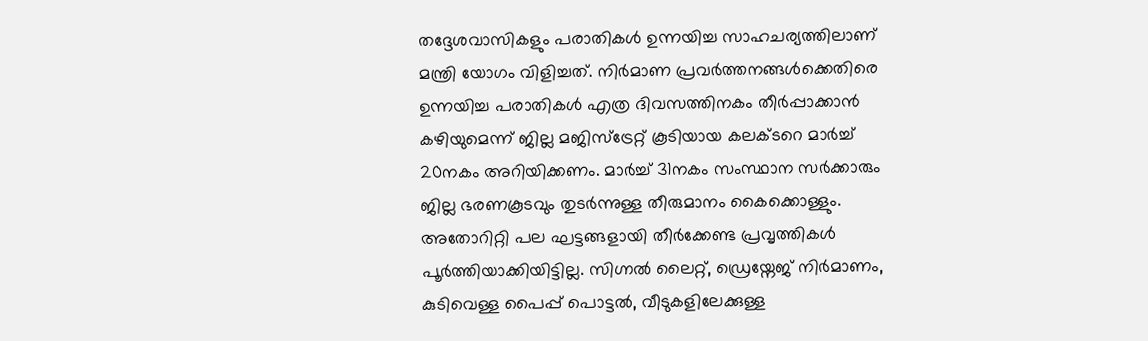തദ്ദേശവാസികളും പരാതികൾ ഉന്നയിച്ച സാഹചര്യത്തിലാണ് മന്ത്രി യോഗം വിളിച്ചത്. നിർമാണ പ്രവർത്തനങ്ങൾക്കെതിരെ ഉന്നയിച്ച പരാതികൾ എത്ര ദിവസത്തിനകം തീർപ്പാക്കാൻ കഴിയുമെന്ന് ജില്ല മജിസ്ട്രേറ്റ് കൂടിയായ കലക്ടറെ മാർച്ച് 20നകം അറിയിക്കണം. മാർച്ച് 31നകം സംസ്ഥാന സർക്കാരും ജില്ല ഭരണകൂടവും തുടർന്നുള്ള തീരുമാനം കൈക്കൊള്ളും. അതോറിറ്റി പല ഘട്ടങ്ങളായി തീർക്കേണ്ട പ്രവൃത്തികൾ പൂർത്തിയാക്കിയിട്ടില്ല. സിഗ്നൽ ലൈറ്റ്, ഡ്രെയ്നേജ് നിർമാണം, കുടിവെള്ള പൈപ്പ് പൊട്ടൽ, വീടുകളിലേക്കുള്ള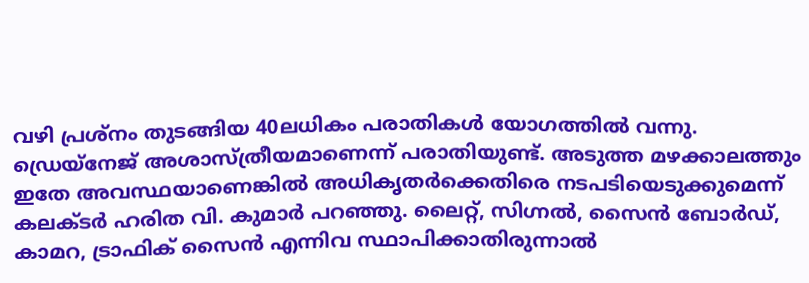വഴി പ്രശ്‌നം തുടങ്ങിയ 40ലധികം പരാതികൾ യോഗത്തിൽ വന്നു. ഡ്രെയ്നേജ് അശാസ്ത്രീയമാണെന്ന് പരാതിയുണ്ട്. അടുത്ത മഴക്കാലത്തും ഇതേ അവസ്ഥയാണെങ്കിൽ അധികൃതർക്കെതിരെ നടപടിയെടുക്കുമെന്ന് കലക്ടർ ഹരിത വി. കുമാർ പറഞ്ഞു. ലൈറ്റ്, സിഗ്നൽ, സൈൻ ബോർഡ്, കാമറ, ട്രാഫിക് സൈൻ എന്നിവ സ്ഥാപിക്കാതിരുന്നാൽ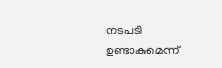നടപടി ഉണ്ടാകുമെന്ന്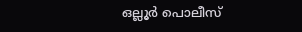ഒല്ലൂർ പൊലീസ്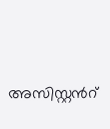അസിസ്റ്റന്‍റ്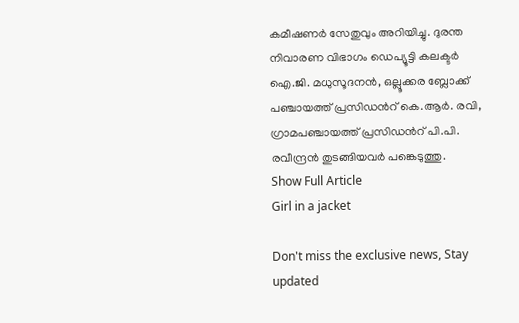കമീഷണർ സേതുവും അറിയിച്ചു. ദുരന്ത നിവാരണ വിഭാഗം ഡെപ്യൂട്ടി കലക്ടർ ഐ.ജി. മധുസൂദനൻ, ഒല്ലൂക്കര ബ്ലോക്ക് പഞ്ചായത്ത് പ്രസിഡന്‍റ് കെ.ആർ. രവി, ഗ്രാമപഞ്ചായത്ത് പ്രസിഡന്‍റ് പി.പി. രവീന്ദ്രൻ തുടങ്ങിയവർ പങ്കെടുത്തു.
Show Full Article
Girl in a jacket

Don't miss the exclusive news, Stay updated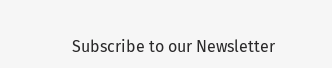Subscribe to our Newsletter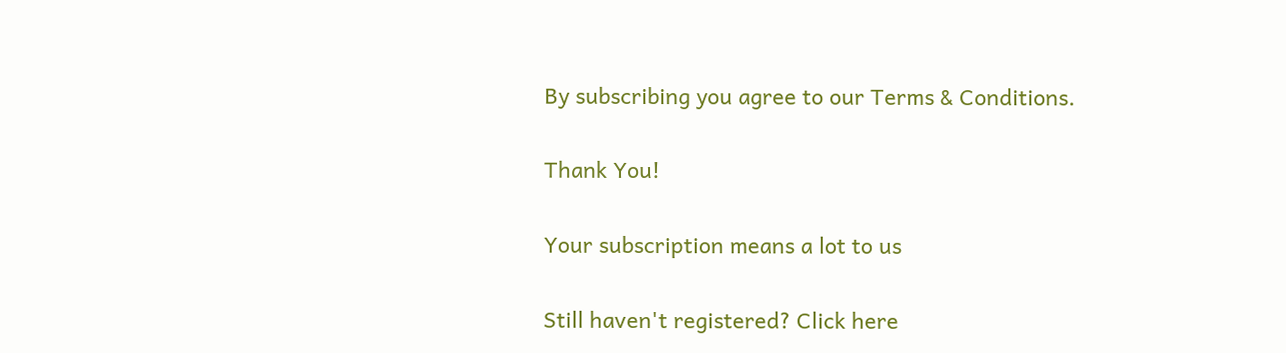By subscribing you agree to our Terms & Conditions.

Thank You!

Your subscription means a lot to us

Still haven't registered? Click here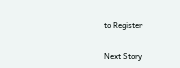to Register

Next Story